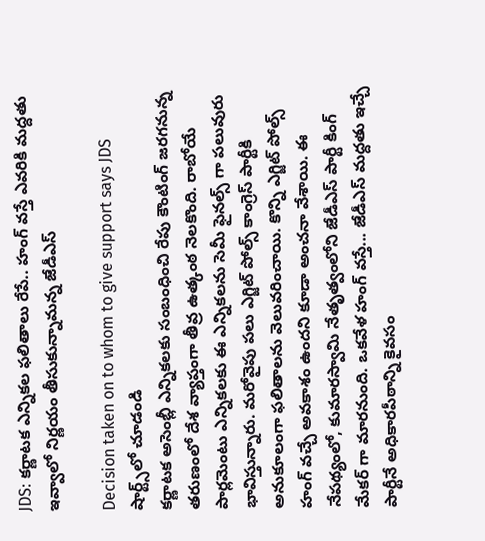JDS: కర్ణాటక ఎన్నికల ఫలితాలు రేపే.. హంగ్ వస్తే ఎవరికి మద్దతు ఇవ్వాలో నిర్ణయం తీసుకున్నామన్న జేడీఎస్

Decision taken on to whom to give support says JDS
షార్ట్స్‌లో చూడండి
కర్ణాటక అసెంబ్లీ ఎన్నికలకు సంబంధించి రేపు కౌంటింగ్ జరగనున్న తరుణంలో దేశ వ్యాప్తంగా తీవ్ర ఉత్కంఠ నెలకొంది. రాబోయే పార్లమెంటు ఎన్నికలకు ఈ ఎన్నికలను సెమీ ఫైనల్స్ గా పలువురు భావిస్తున్నారు. మరోవైపు పలు ఎగ్జిట్ పోల్స్ కాంగ్రెస్ పార్టీకి అనుకూలంగా ఫలితాలను వెలువరించాయి. కొన్ని ఎగ్జిట్ పోల్స్ హంగ్ వచ్చే అవకాశం ఉందని కూడా అంచనా వేశాయి. ఈ నేపథ్యంలో, కుమారస్వామి నేతృత్వంలోని జేడీఎస్ పార్టీ కింగ్ మేకర్ గా మారనుంది. ఒకవేళ హంగ్ వస్తే... జేడీఎస్ మద్దతు ఇచ్చే పార్టీనే అధికారపీఠాన్ని కైవసం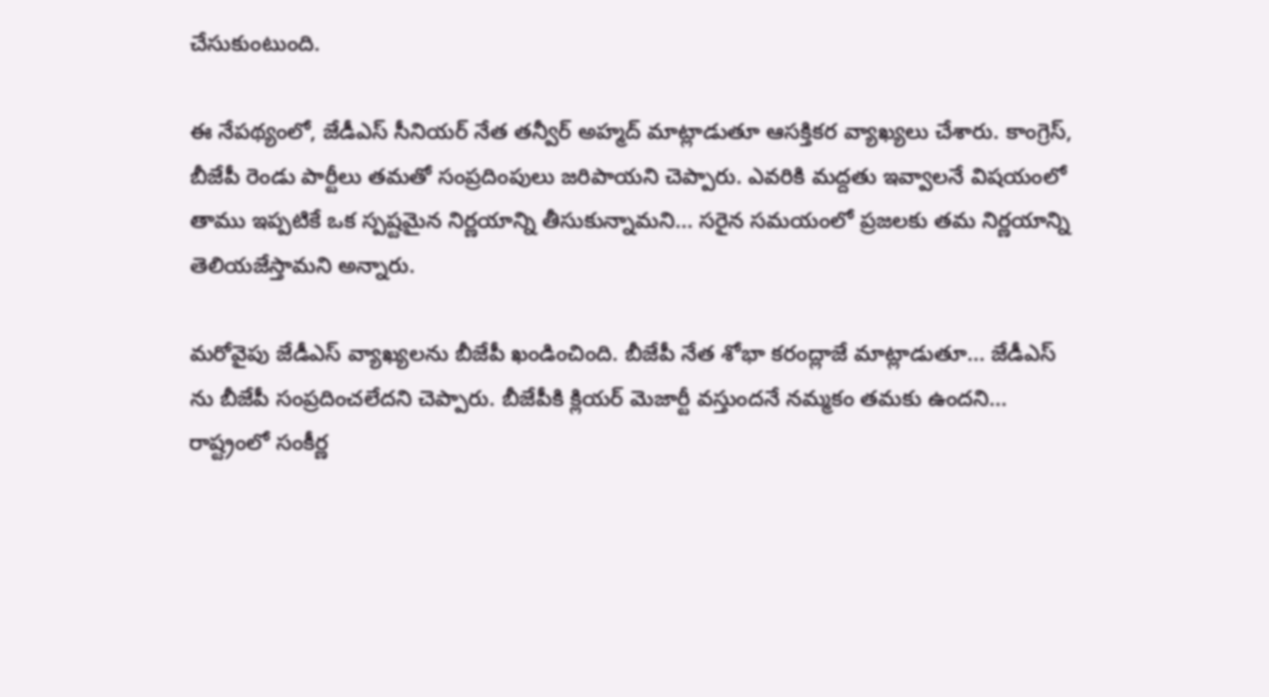చేసుకుంటుంది.

ఈ నేపథ్యంలో, జేడీఎస్ సీనియర్ నేత తన్వీర్ అహ్మద్ మాట్లాడుతూ ఆసక్తికర వ్యాఖ్యలు చేశారు. కాంగ్రెస్, బీజేపీ రెండు పార్టీలు తమతో సంప్రదింపులు జరిపాయని చెప్పారు. ఎవరికి మద్దతు ఇవ్వాలనే విషయంలో తాము ఇప్పటికే ఒక స్పష్టమైన నిర్ణయాన్ని తీసుకున్నామని... సరైన సమయంలో ప్రజలకు తమ నిర్ణయాన్ని తెలియజేస్తామని అన్నారు.

మరోవైపు జేడీఎస్ వ్యాఖ్యలను బీజేపీ ఖండించింది. బీజేపీ నేత శోభా కరంద్లాజే మాట్లాడుతూ... జేడీఎస్ ను బీజేపీ సంప్రదించలేదని చెప్పారు. బీజేపీకి క్లియర్ మెజార్టీ వస్తుందనే నమ్మకం తమకు ఉందని... రాష్ట్రంలో సంకీర్ణ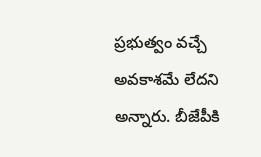ప్రభుత్వం వచ్చే అవకాశమే లేదని అన్నారు. బీజేపీకి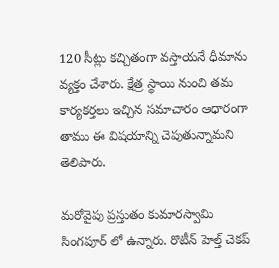120 సీట్లు కచ్చితంగా వస్తాయనే ధీమాను వ్యక్తం చేశారు. క్షేత్ర స్థాయి నుంచి తమ కార్యకర్తలు ఇచ్చిన సమాచారం ఆధారంగా తాము ఈ విషయాన్ని చెపుతున్నామని తెలిపారు.

మరోవైపు ప్రస్తుతం కుమారస్వామి సింగపూర్ లో ఉన్నారు. రొటీన్ హెల్త్ చెకప్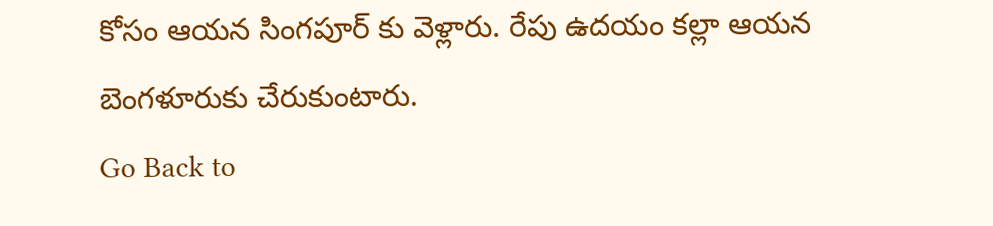కోసం ఆయన సింగపూర్ కు వెళ్లారు. రేపు ఉదయం కల్లా ఆయన బెంగళూరుకు చేరుకుంటారు.
Go Back to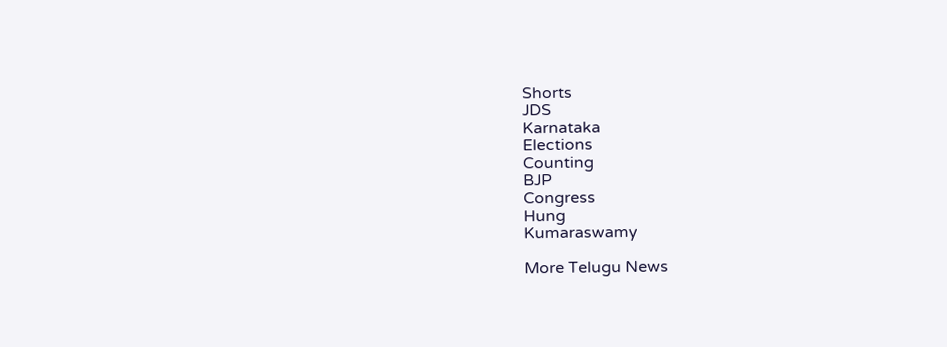Shorts
JDS
Karnataka
Elections
Counting
BJP
Congress
Hung
Kumaraswamy

More Telugu News